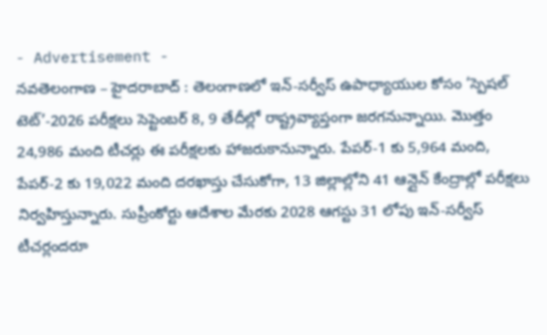- Advertisement -
నవతెలంగాణ – హైదరాబాద్ : తెలంగాణలో ఇన్-సర్వీస్ ఉపాధ్యాయుల కోసం ‘స్పెషల్ టెట్’-2026 పరీక్షలు సెప్టెంబర్ 8, 9 తేదీల్లో రాష్ట్రవ్యాప్తంగా జరగనున్నాయి. మొత్తం 24,986 మంది టీచర్లు ఈ పరీక్షలకు హాజరుకానున్నారు. పేపర్-1 కు 5,964 మంది, పేపర్-2 కు 19,022 మంది దరఖాస్తు చేసుకోగా, 13 జిల్లాల్లోని 41 ఆన్లైన్ కేంద్రాల్లో పరీక్షలు నిర్వహిస్తున్నారు. సుప్రీంకోర్టు ఆదేశాల మేరకు 2028 ఆగస్టు 31 లోపు ఇన్-సర్వీస్ టీచర్లందరూ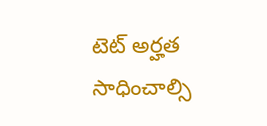టెట్ అర్హత సాధించాల్సి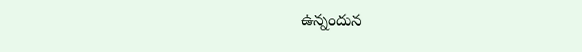ఉన్నందున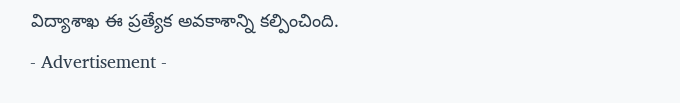విద్యాశాఖ ఈ ప్రత్యేక అవకాశాన్ని కల్పించింది.
- Advertisement -